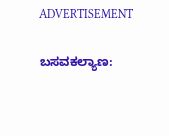ADVERTISEMENT

ಬಸವಕಲ್ಯಾಣ: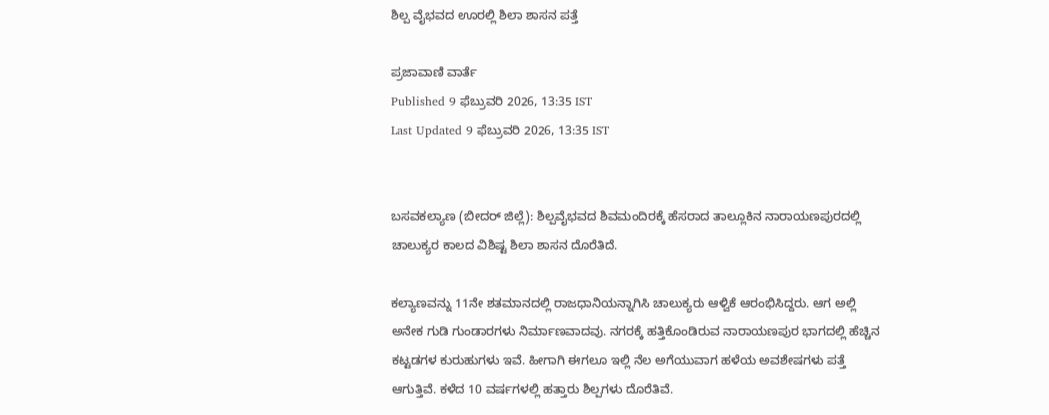ಶಿಲ್ಪ ವೈಭವದ ಊರಲ್ಲಿ ಶಿಲಾ ಶಾಸನ ಪತ್ತೆ

ಪ್ರಜಾವಾಣಿ ವಾರ್ತೆ
Published 9 ಫೆಬ್ರುವರಿ 2026, 13:35 IST
Last Updated 9 ಫೆಬ್ರುವರಿ 2026, 13:35 IST


ಬಸವಕಲ್ಯಾಣ (ಬೀದರ್‌ ಜಿಲ್ಲೆ): ಶಿಲ್ಪವೈಭವದ ಶಿವಮಂದಿರಕ್ಕೆ ಹೆಸರಾದ ತಾಲ್ಲೂಕಿನ ನಾರಾಯಣಪುರದಲ್ಲಿ ಚಾಲುಕ್ಯರ ಕಾಲದ ವಿಶಿಷ್ಟ ಶಿಲಾ ಶಾಸನ ದೊರೆತಿದೆ.

ಕಲ್ಯಾಣವನ್ನು 11ನೇ ಶತಮಾನದಲ್ಲಿ ರಾಜಧಾನಿಯನ್ನಾಗಿಸಿ ಚಾಲುಕ್ಯರು ಆಳ್ವಿಕೆ ಆರಂಭಿಸಿದ್ದರು. ಆಗ ಅಲ್ಲಿ ಅನೇಕ ಗುಡಿ ಗುಂಡಾರಗಳು ನಿರ್ಮಾಣವಾದವು. ನಗರಕ್ಕೆ ಹತ್ತಿಕೊಂಡಿರುವ ನಾರಾಯಣಪುರ ಭಾಗದಲ್ಲಿ ಹೆಚ್ಚಿನ ಕಟ್ಟಡಗಳ ಕುರುಹುಗಳು ಇವೆ. ಹೀಗಾಗಿ ಈಗಲೂ ಇಲ್ಲಿ ನೆಲ ಅಗೆಯುವಾಗ ಹಳೆಯ ಅವಶೇಷಗಳು ಪತ್ತೆ ಆಗುತ್ತಿವೆ. ಕಳೆದ 10 ವರ್ಷಗಳಲ್ಲಿ ಹತ್ತಾರು ಶಿಲ್ಪಗಳು ದೊರೆತಿವೆ.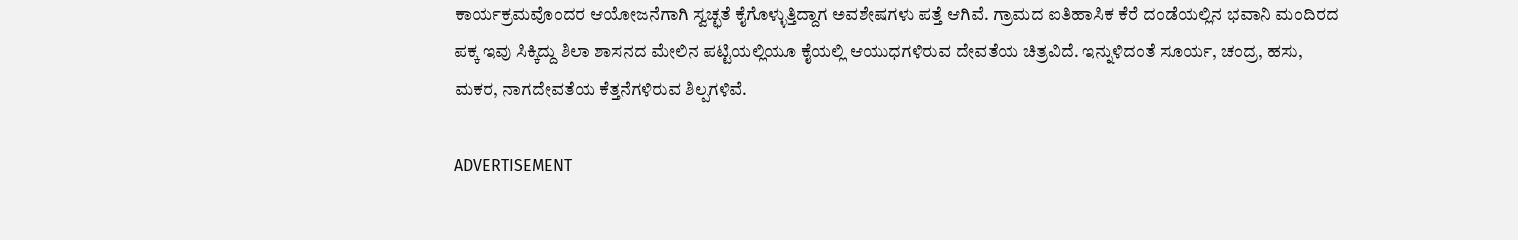ಕಾರ್ಯಕ್ರಮವೊಂದರ ಆಯೋಜನೆಗಾಗಿ ಸ್ವಚ್ಛತೆ ಕೈಗೊಳ್ಳುತ್ತಿದ್ದಾಗ ಅವಶೇಷಗಳು ಪತ್ತೆ ಆಗಿವೆ. ಗ್ರಾಮದ ಐತಿಹಾಸಿಕ ಕೆರೆ ದಂಡೆಯಲ್ಲಿನ ಭವಾನಿ ಮಂದಿರದ ಪಕ್ಕ ಇವು ಸಿಕ್ಕಿದ್ದು ಶಿಲಾ ಶಾಸನದ ಮೇಲಿನ ಪಟ್ಟಿಯಲ್ಲಿಯೂ ಕೈಯಲ್ಲಿ ಆಯುಧಗಳಿರುವ ದೇವತೆಯ ಚಿತ್ರವಿದೆ. ಇನ್ನುಳಿದಂತೆ ಸೂರ್ಯ, ಚಂದ್ರ, ಹಸು, ಮಕರ, ನಾಗದೇವತೆಯ ಕೆತ್ತನೆಗಳಿರುವ ಶಿಲ್ಪಗಳಿವೆ.

ADVERTISEMENT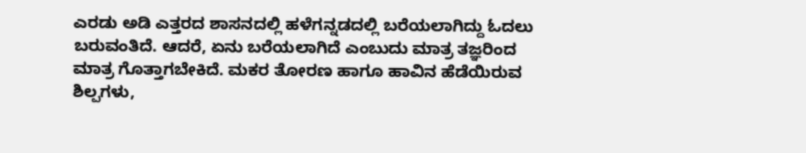ಎರಡು ಅಡಿ ಎತ್ತರದ ಶಾಸನದಲ್ಲಿ ಹಳೆಗನ್ನಡದಲ್ಲಿ ಬರೆಯಲಾಗಿದ್ದು ಓದಲು ಬರುವಂತಿದೆ. ಆದರೆ, ಏನು ಬರೆಯಲಾಗಿದೆ ಎಂಬುದು ಮಾತ್ರ ತಜ್ಞರಿಂದ ಮಾತ್ರ ಗೊತ್ತಾಗಬೇಕಿದೆ. ಮಕರ ತೋರಣ ಹಾಗೂ ಹಾವಿನ ಹೆಡೆಯಿರುವ ಶಿಲ್ಪಗಳು,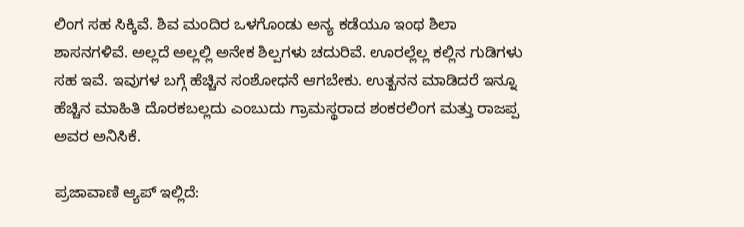ಲಿಂಗ ಸಹ ಸಿಕ್ಕಿವೆ. ಶಿವ ಮಂದಿರ ಒಳಗೊಂಡು ಅನ್ಯ ಕಡೆಯೂ ಇಂಥ ಶಿಲಾ ಶಾಸನಗಳಿವೆ. ಅಲ್ಲದೆ ಅಲ್ಲಲ್ಲಿ ಅನೇಕ ಶಿಲ್ಪಗಳು ಚದುರಿವೆ. ಊರಲ್ಲೆಲ್ಲ ಕಲ್ಲಿನ ಗುಡಿಗಳು ಸಹ ಇವೆ. ಇವುಗಳ ಬಗ್ಗೆ ಹೆಚ್ಚಿನ ಸಂಶೋಧನೆ ಆಗಬೇಕು. ಉತ್ಖನನ ಮಾಡಿದರೆ ಇನ್ನೂ ಹೆಚ್ಚಿನ ಮಾಹಿತಿ ದೊರಕಬಲ್ಲದು ಎಂಬುದು ಗ್ರಾಮಸ್ಥರಾದ ಶಂಕರಲಿಂಗ ಮತ್ತು ರಾಜಪ್ಪ ಅವರ ಅನಿಸಿಕೆ.

ಪ್ರಜಾವಾಣಿ ಆ್ಯಪ್ ಇಲ್ಲಿದೆ: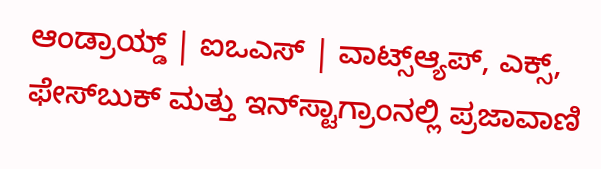ಆಂಡ್ರಾಯ್ಡ್ | ಐಒಎಸ್ | ವಾಟ್ಸ್ಆ್ಯಪ್, ಎಕ್ಸ್, ಫೇಸ್‌ಬುಕ್ ಮತ್ತು ಇನ್‌ಸ್ಟಾಗ್ರಾಂನಲ್ಲಿ ಪ್ರಜಾವಾಣಿ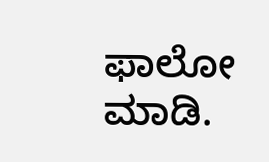ಫಾಲೋ ಮಾಡಿ.